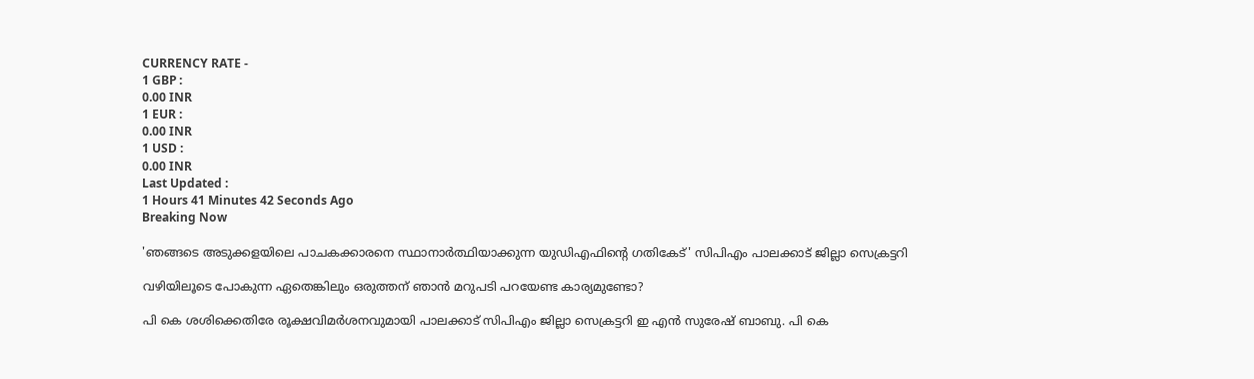CURRENCY RATE -
1 GBP :
0.00 INR
1 EUR :
0.00 INR
1 USD :
0.00 INR
Last Updated :
1 Hours 41 Minutes 42 Seconds Ago
Breaking Now

'ഞങ്ങടെ അടുക്കളയിലെ പാചകക്കാരനെ സ്ഥാനാര്‍ത്ഥിയാക്കുന്ന യുഡിഎഫിന്റെ ഗതികേട്' സിപിഎം പാലക്കാട് ജില്ലാ സെക്രട്ടറി

വഴിയിലൂടെ പോകുന്ന ഏതെങ്കിലും ഒരുത്തന് ഞാന്‍ മറുപടി പറയേണ്ട കാര്യമുണ്ടോ?

പി കെ ശശിക്കെതിരേ രൂക്ഷവിമര്‍ശനവുമായി പാലക്കാട് സിപിഎം ജില്ലാ സെക്രട്ടറി ഇ എന്‍ സുരേഷ് ബാബു. പി കെ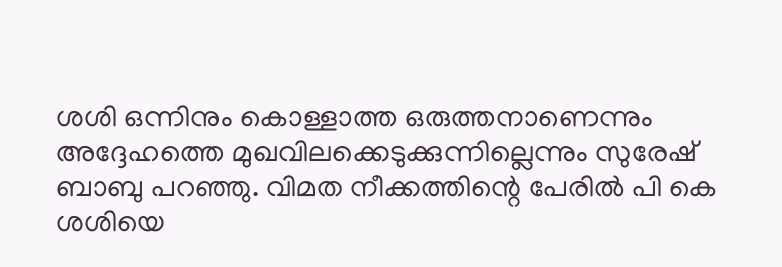ശശി ഒന്നിനും കൊള്ളാത്ത ഒരുത്തനാണെന്നും അദ്ദേഹത്തെ മുഖവിലക്കെടുക്കുന്നില്ലെന്നും സുരേഷ് ബാബു പറഞ്ഞു. വിമത നീക്കത്തിന്റെ പേരില്‍ പി കെ ശശിയെ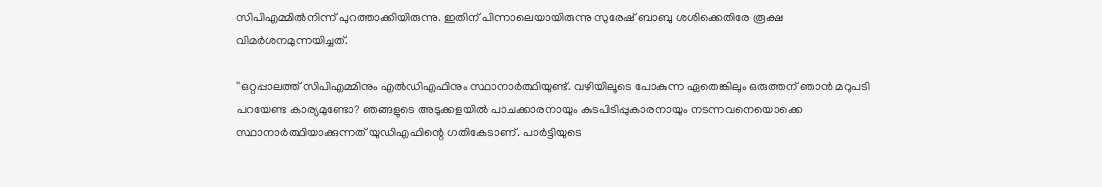സിപിഎമ്മില്‍നിന്ന് പുറത്താക്കിയിരുന്നു. ഇതിന് പിന്നാലെയായിരുന്നു സുരേഷ് ബാബു ശശിക്കെതിരേ രൂക്ഷ വിമര്‍ശനമുന്നയിച്ചത്.

''ഒറ്റപ്പാലത്ത് സിപിഎമ്മിനും എല്‍ഡിഎഫിനും സ്ഥാനാര്‍ത്ഥിയുണ്ട്. വഴിയിലൂടെ പോകുന്ന ഏതെങ്കിലും ഒരുത്തന് ഞാന്‍ മറുപടി പറയേണ്ട കാര്യമുണ്ടോ? ഞങ്ങളുടെ അടുക്കളയില്‍ പാചക്കാരനായും കുടപിടിപ്പുകാരനായും നടന്നവനെയൊക്കെ സ്ഥാനാര്‍ത്ഥിയാക്കുന്നത് യുഡിഎഫിന്റെ ഗതികേടാണ്. പാര്‍ട്ടിയുടെ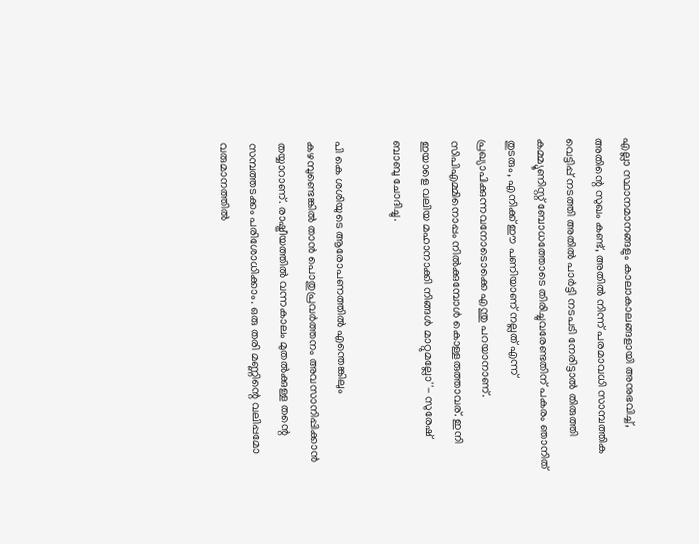എല്ലാ സ്ഥാനമാനങ്ങളും കാലാകാലങ്ങളായി അനുഭവിച്ച്, അതിന്റെ സുഖം കണ്ട്, അതില്‍ നിന്ന് പരമാവധി സാമ്പത്തിക വെട്ടിപ്പ് നടത്തി അതില്‍ പാര്‍ട്ടി നടപടി നേരിട്ടാല്‍ തിരുത്തി കമ്മ്യൂണിസ്റ്റ് ബോധത്തോടെ തിരിച്ചുവരേണ്ടതിന് പകരം ഞാനിത് തുടരും, എനിക്ക് ഈ പണിയാണ് നല്ലത് എന്ന് പ്രഖ്യാപിക്കുന്നവനോടൊക്കെ എന്തു പറയാനാണ്. സിപിഎമ്മിനൊപ്പം നില്‍ക്കുമ്പോള്‍ കൊള്ളരുത്താവര്. ഇനി ഇയാളെ വലിയ മഹാനാക്കി നിങ്ങള്‍ മാറ്റുമല്ലോ''- സുരേഷ് ബാബു ചോദിച്ചു.

പി കെ ശശിയുടെ ആരോപണത്തില്‍ എന്തെങ്കിലും കഴമ്പുണ്ടെങ്കില്‍ താന്‍ പൊതുപ്രവര്‍ത്തനം അവസാനിപ്പിക്കാന്‍ തയ്യാറാണ്. രാഷ്ട്രീയത്തില്‍ വന്നകാലം മുതല്‍ക്കുള്ള തന്റെ സമ്പത്തടക്കം പരിശോധിക്കാം. ഒരു തരി മണ്ണിന്റെ വലിപ്പമോ വരുമാനത്തില്‍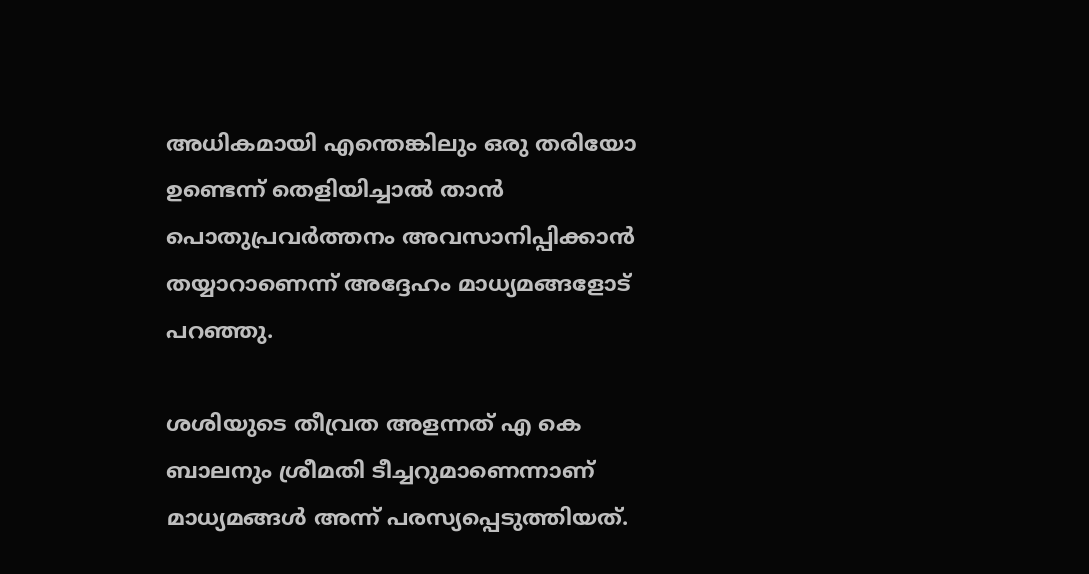അധികമായി എന്തെങ്കിലും ഒരു തരിയോ ഉണ്ടെന്ന് തെളിയിച്ചാല്‍ താന്‍ പൊതുപ്രവര്‍ത്തനം അവസാനിപ്പിക്കാന്‍ തയ്യാറാണെന്ന് അദ്ദേഹം മാധ്യമങ്ങളോട് പറഞ്ഞു.

ശശിയുടെ തീവ്രത അളന്നത് എ കെ ബാലനും ശ്രീമതി ടീച്ചറുമാണെന്നാണ് മാധ്യമങ്ങള്‍ അന്ന് പരസ്യപ്പെടുത്തിയത്.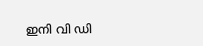ഇനി വി ഡി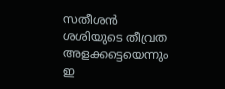സതീശന്‍ ശശിയുടെ തീവ്രത അളക്കട്ടെയെന്നും ഇ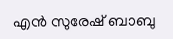എന്‍ സുരേഷ് ബാബു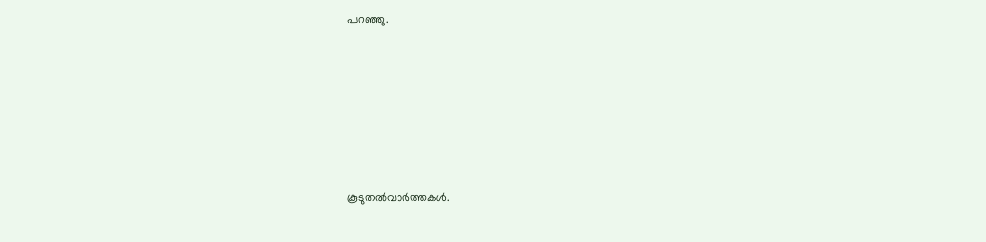പറഞ്ഞു.










കൂടുതല്‍വാര്‍ത്തകള്‍.